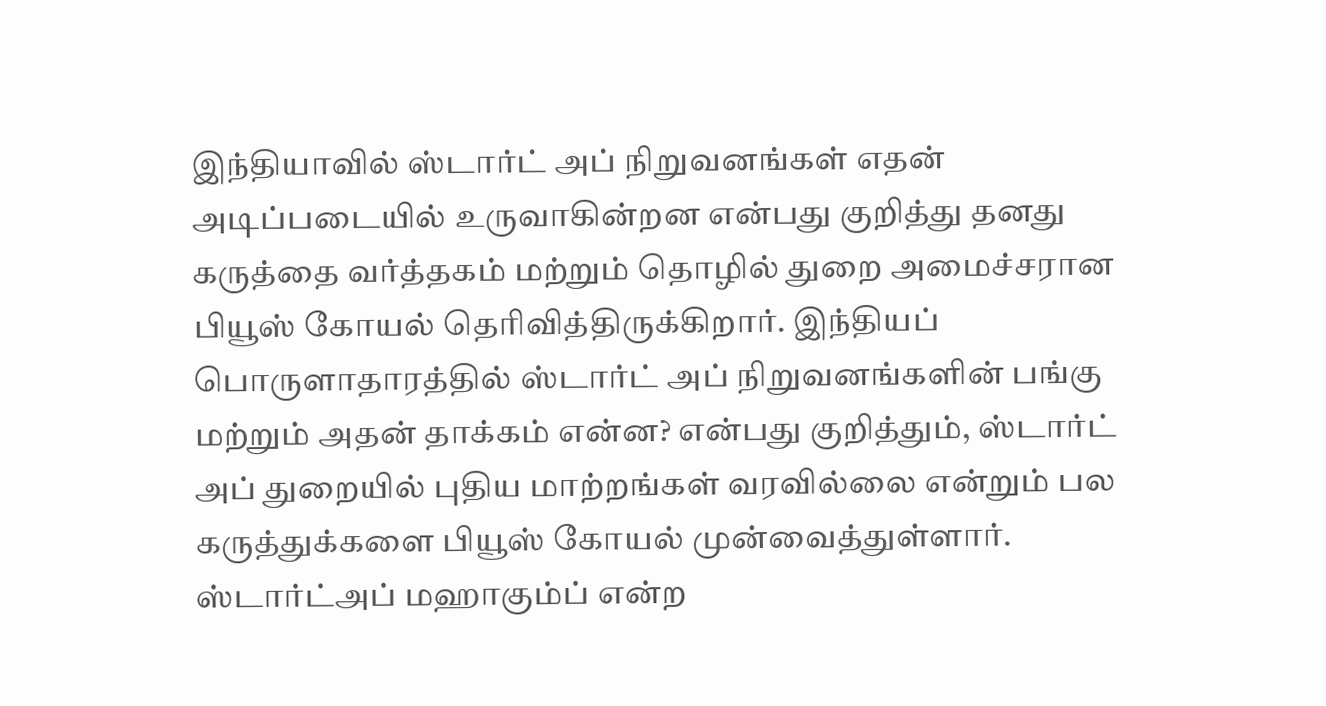இந்தியாவில் ஸ்டார்ட் அப் நிறுவனங்கள் எதன் அடிப்படையில் உருவாகின்றன என்பது குறித்து தனது கருத்தை வர்த்தகம் மற்றும் தொழில் துறை அமைச்சரான பியூஸ் கோயல் தெரிவித்திருக்கிறார். இந்தியப் பொருளாதாரத்தில் ஸ்டார்ட் அப் நிறுவனங்களின் பங்கு மற்றும் அதன் தாக்கம் என்ன? என்பது குறித்தும், ஸ்டார்ட் அப் துறையில் புதிய மாற்றங்கள் வரவில்லை என்றும் பல கருத்துக்களை பியூஸ் கோயல் முன்வைத்துள்ளார்.
ஸ்டார்ட்அப் மஹாகும்ப் என்ற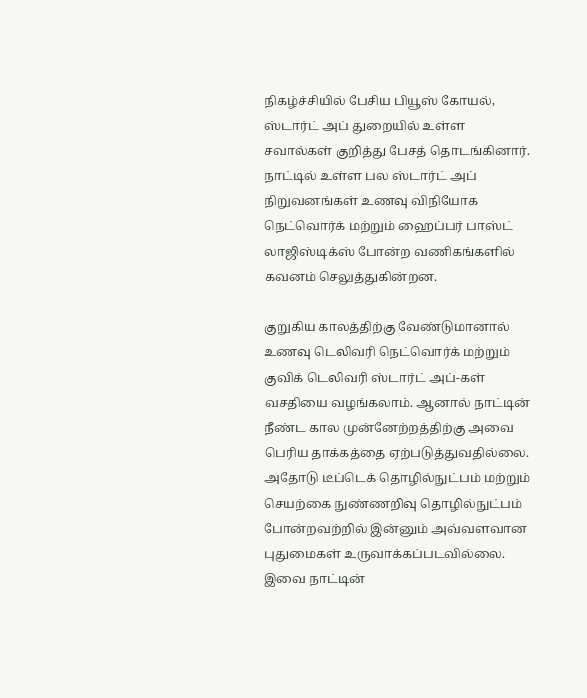நிகழ்ச்சியில் பேசிய பியூஸ் கோயல், ஸ்டார்ட் அப் துறையில் உள்ள சவால்கள் குறித்து பேசத் தொடங்கினார். நாட்டில் உள்ள பல ஸ்டார்ட் அப் நிறுவனங்கள் உணவு விநியோக நெட்வொர்க் மற்றும் ஹைப்பர் பாஸ்ட் லாஜிஸ்டிக்ஸ் போன்ற வணிகங்களில் கவனம் செலுத்துகின்றன.

குறுகிய காலத்திற்கு வேண்டுமானால் உணவு டெலிவரி நெட்வொர்க் மற்றும் குவிக் டெலிவரி ஸ்டார்ட் அப்-கள் வசதியை வழங்கலாம். ஆனால் நாட்டின் நீண்ட கால முன்னேற்றத்திற்கு அவை பெரிய தாக்கத்தை ஏற்படுத்துவதில்லை. அதோடு டீப்டெக் தொழில்நுட்பம் மற்றும் செயற்கை நுண்ணறிவு தொழில்நுட்பம் போன்றவற்றில் இன்னும் அவ்வளவான புதுமைகள் உருவாக்கப்படவில்லை. இவை நாட்டின்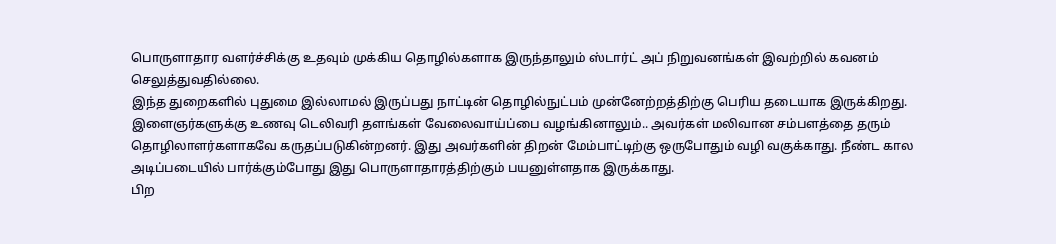பொருளாதார வளர்ச்சிக்கு உதவும் முக்கிய தொழில்களாக இருந்தாலும் ஸ்டார்ட் அப் நிறுவனங்கள் இவற்றில் கவனம் செலுத்துவதில்லை.
இந்த துறைகளில் புதுமை இல்லாமல் இருப்பது நாட்டின் தொழில்நுட்பம் முன்னேற்றத்திற்கு பெரிய தடையாக இருக்கிறது. இளைஞர்களுக்கு உணவு டெலிவரி தளங்கள் வேலைவாய்ப்பை வழங்கினாலும்.. அவர்கள் மலிவான சம்பளத்தை தரும் தொழிலாளர்களாகவே கருதப்படுகின்றனர். இது அவர்களின் திறன் மேம்பாட்டிற்கு ஒருபோதும் வழி வகுக்காது. நீண்ட கால அடிப்படையில் பார்க்கும்போது இது பொருளாதாரத்திற்கும் பயனுள்ளதாக இருக்காது.
பிற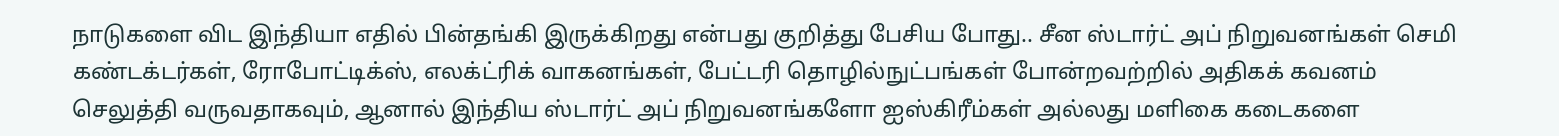நாடுகளை விட இந்தியா எதில் பின்தங்கி இருக்கிறது என்பது குறித்து பேசிய போது.. சீன ஸ்டார்ட் அப் நிறுவனங்கள் செமி கண்டக்டர்கள், ரோபோட்டிக்ஸ், எலக்ட்ரிக் வாகனங்கள், பேட்டரி தொழில்நுட்பங்கள் போன்றவற்றில் அதிகக் கவனம் செலுத்தி வருவதாகவும், ஆனால் இந்திய ஸ்டார்ட் அப் நிறுவனங்களோ ஐஸ்கிரீம்கள் அல்லது மளிகை கடைகளை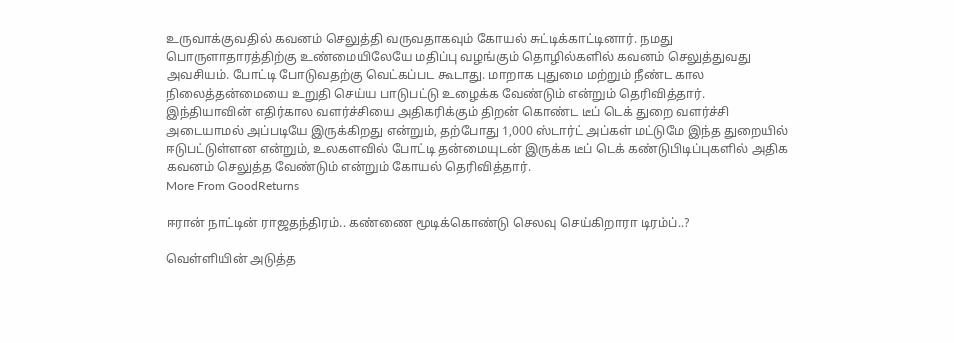உருவாக்குவதில் கவனம் செலுத்தி வருவதாகவும் கோயல் சுட்டிக்காட்டினார். நமது பொருளாதாரத்திற்கு உண்மையிலேயே மதிப்பு வழங்கும் தொழில்களில் கவனம் செலுத்துவது அவசியம். போட்டி போடுவதற்கு வெட்கப்பட கூடாது. மாறாக புதுமை மற்றும் நீண்ட கால நிலைத்தன்மையை உறுதி செய்ய பாடுபட்டு உழைக்க வேண்டும் என்றும் தெரிவித்தார்.
இந்தியாவின் எதிர்கால வளர்ச்சியை அதிகரிக்கும் திறன் கொண்ட டீப் டெக் துறை வளர்ச்சி அடையாமல் அப்படியே இருக்கிறது என்றும், தற்போது 1,000 ஸ்டார்ட் அப்கள் மட்டுமே இந்த துறையில் ஈடுபட்டுள்ளன என்றும், உலகளவில் போட்டி தன்மையுடன் இருக்க டீப் டெக் கண்டுபிடிப்புகளில் அதிக கவனம் செலுத்த வேண்டும் என்றும் கோயல் தெரிவித்தார்.
More From GoodReturns

ஈரான் நாட்டின் ராஜதந்திரம்.. கண்ணை மூடிக்கொண்டு செலவு செய்கிறாரா டிரம்ப்..?

வெள்ளியின் அடுத்த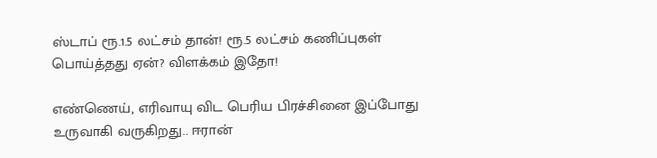ஸ்டாப் ரூ.1.5 லட்சம் தான்! ரூ.5 லட்சம் கணிப்புகள் பொய்த்தது ஏன்? விளக்கம் இதோ!

எண்ணெய், எரிவாயு விட பெரிய பிரச்சினை இப்போது உருவாகி வருகிறது.. ஈரான்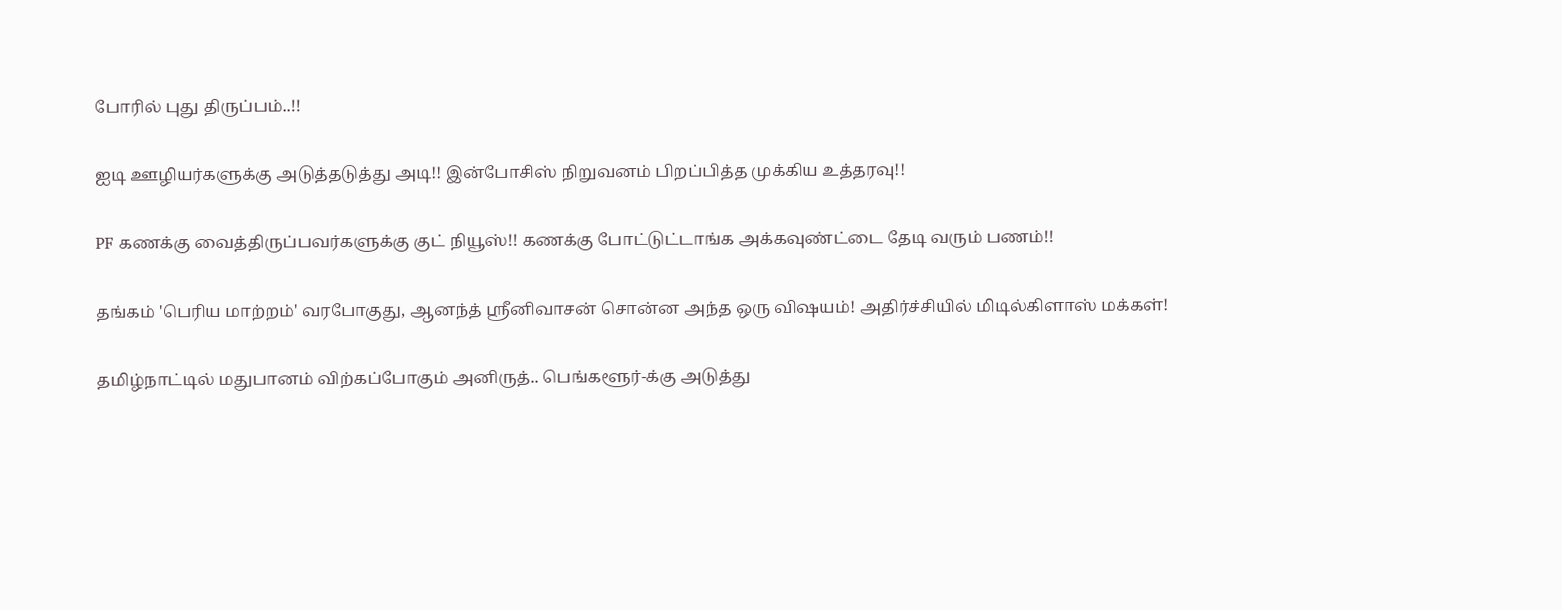போரில் புது திருப்பம்..!!

ஐடி ஊழியர்களுக்கு அடுத்தடுத்து அடி!! இன்போசிஸ் நிறுவனம் பிறப்பித்த முக்கிய உத்தரவு!!

PF கணக்கு வைத்திருப்பவர்களுக்கு குட் நியூஸ்!! கணக்கு போட்டுட்டாங்க அக்கவுண்ட்டை தேடி வரும் பணம்!!

தங்கம் 'பெரிய மாற்றம்' வரபோகுது, ஆனந்த் ஸ்ரீனிவாசன் சொன்ன அந்த ஒரு விஷயம்! அதிர்ச்சியில் மிடில்கிளாஸ் மக்கள்!

தமிழ்நாட்டில் மதுபானம் விற்கப்போகும் அனிருத்.. பெங்களூர்-க்கு அடுத்து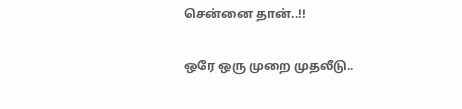சென்னை தான்..!!

ஒரே ஒரு முறை முதலீடு..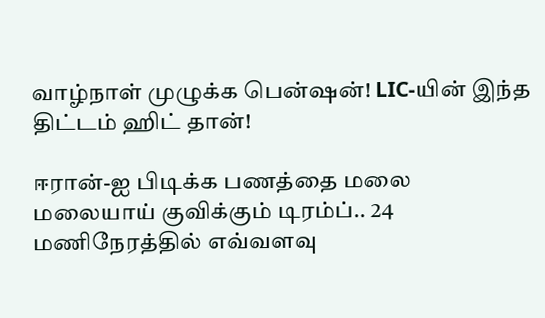வாழ்நாள் முழுக்க பென்ஷன்! LIC-யின் இந்த திட்டம் ஹிட் தான்!

ஈரான்-ஐ பிடிக்க பணத்தை மலை மலையாய் குவிக்கும் டிரம்ப்.. 24 மணிநேரத்தில் எவ்வளவு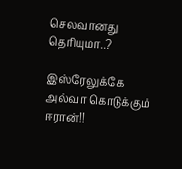செலவானது தெரியுமா..?

இஸ்ரேலுக்கே அல்வா கொடுக்கும் ஈரான்!!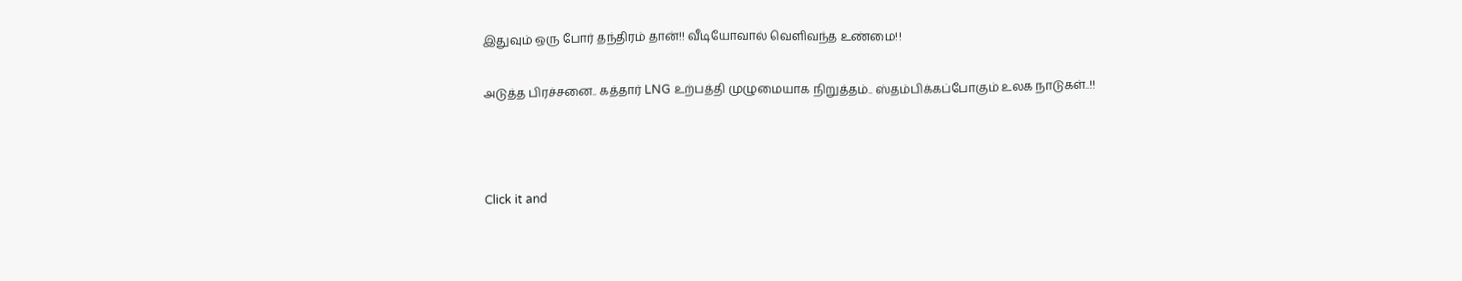இதுவும் ஒரு போர் தந்திரம் தான்!! வீடியோவால் வெளிவந்த உண்மை!!

அடுத்த பிரச்சனை.. கத்தார் LNG உற்பத்தி முழுமையாக நிறுத்தம்.. ஸ்தம்பிக்கப்போகும் உலக நாடுகள்..!!



Click it and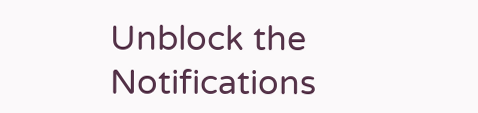Unblock the Notifications